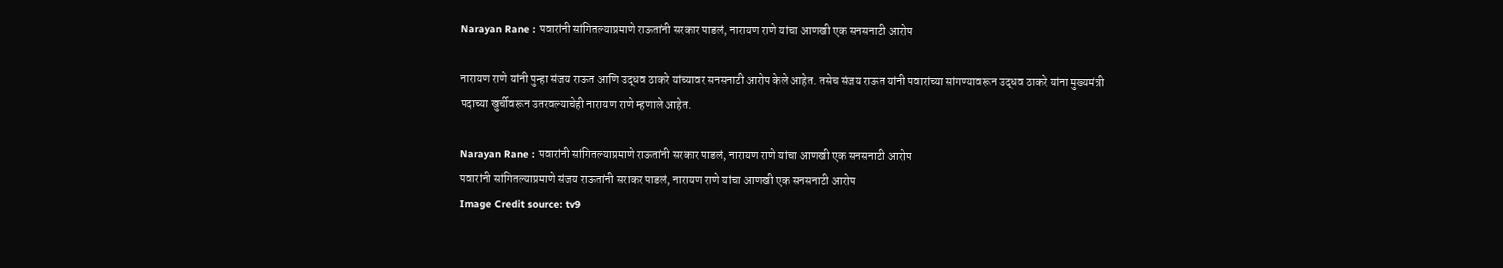Narayan Rane : पवारांनी सांगितल्याप्रमाणे राऊतांनी सरकार पाडलं, नारायण राणे यांचा आणखी एक सनसनाटी आरोप

नारायण राणे यांनी पुन्हा संजय राऊत आणि उद्धव ठाकरे यांच्यावर सनसनाटी आरोप केले आहेत. तसेच संजय राऊत यांनी पवारांच्या सांगण्यावरून उद्धव ठाकरे यांना मुख्यमंत्री पदाच्या खुर्चीवरून उतरवल्याचेही नारायण राणे म्हणाले आहेत.

Narayan Rane : पवारांनी सांगितल्याप्रमाणे राऊतांनी सरकार पाडलं, नारायण राणे यांचा आणखी एक सनसनाटी आरोप
पवारांनी सांगितल्याप्रमाणे संजय राऊतांनी सराकर पाडलं, नारायण राणे यांचा आणखी एक सनसनाटी आरोप
Image Credit source: tv9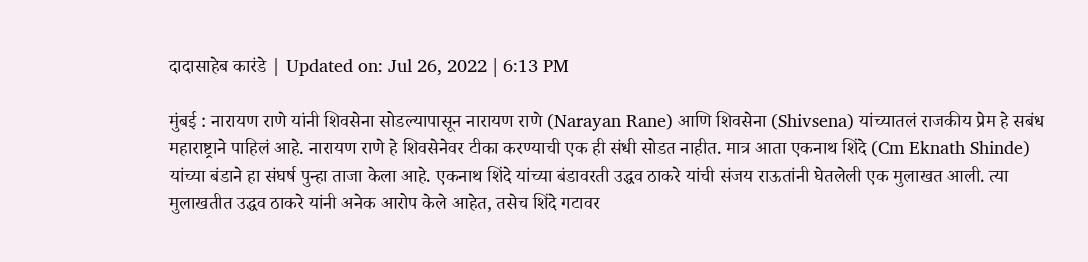दादासाहेब कारंडे | Updated on: Jul 26, 2022 | 6:13 PM

मुंबई : नारायण राणे यांनी शिवसेना सोडल्यापासून नारायण राणे (Narayan Rane) आणि शिवसेना (Shivsena) यांच्यातलं राजकीय प्रेम हे सबंध महाराष्ट्राने पाहिलं आहे. नारायण राणे हे शिवसेनेवर टीका करण्याची एक ही संधी सोडत नाहीत. मात्र आता एकनाथ शिंदे (Cm Eknath Shinde) यांच्या बंडाने हा संघर्ष पुन्हा ताजा केला आहे. एकनाथ शिंदे यांच्या बंडावरती उद्धव ठाकरे यांची संजय राऊतांनी घेतलेली एक मुलाखत आली. त्या मुलाखतीत उद्धव ठाकरे यांनी अनेक आरोप केले आहेत, तसेच शिंदे गटावर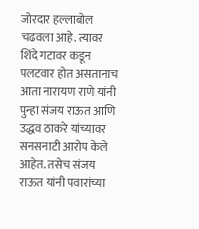जोरदार हल्लाबोल चढवला आहे. त्यावर शिंदे गटावर कडून पलटवार होत असतानाच आता नारायण राणे यांनी पुन्हा संजय राऊत आणि उद्धव ठाकरे यांच्यावर सनसनाटी आरोप केले आहेत. तसेच संजय राऊत यांनी पवारांच्या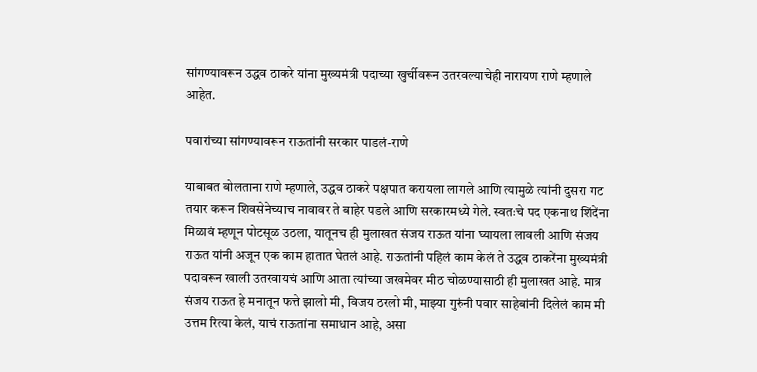सांगण्यावरून उद्धव ठाकरे यांना मुख्यमंत्री पदाच्या खुर्चीवरून उतरवल्याचेही नारायण राणे म्हणाले आहेत.

पवारांच्या सांगण्यावरून राऊतांनी सरकार पाडलं-राणे

याबाबत बोलताना राणे म्हणाले, उद्धव ठाकरे पक्षपात करायला लागले आणि त्यामुळे त्यांनी दुसरा गट तयार करून शिवसेनेच्याच नावावर ते बाहेर पडले आणि सरकारमध्ये गेले. स्वतःचे पद एकनाथ शिंदेंना मिळावं म्हणून पोटसूळ उठला, यातूनच ही मुलाखत संजय राऊत यांना घ्यायला लावली आणि संजय राऊत यांनी अजून एक काम हातात घेतलं आहे. राऊतांनी पहिलं काम केलं ते उद्धव ठाकरेंना मुख्यमंत्री पदावरून खाली उतरवायचं आणि आता त्यांच्या जखमेवर मीठ चोळण्यासाठी ही मुलाखत आहे. मात्र संजय राऊत हे मनातून फत्ते झालो मी, विजय ठरलो मी, माझ्या गुरुंनी पवार साहेबांनी दिलेलं काम मी उत्तम रित्या केलं, याचं राऊतांना समाधान आहे, असा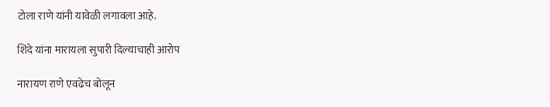टोला राणे यांनी यावेळी लगावला आहे.

शिंदे यांना मारायला सुपारी दिल्याचाही आरोप

नारायण राणे एवढेच बोलून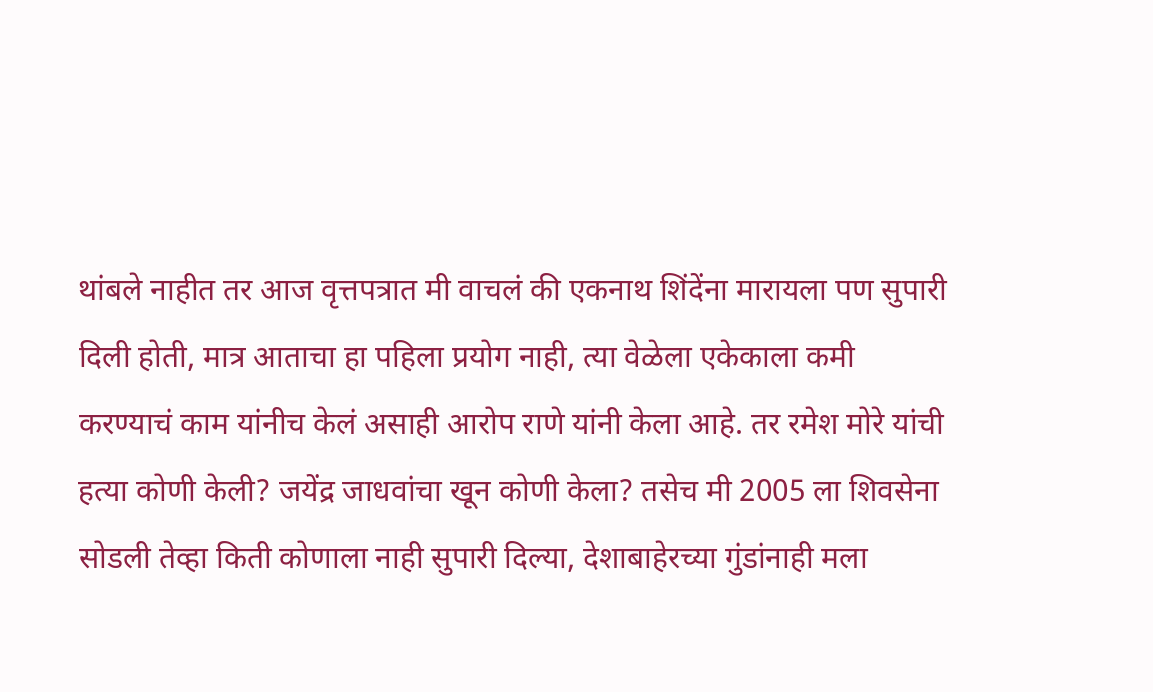थांबले नाहीत तर आज वृत्तपत्रात मी वाचलं की एकनाथ शिंदेंना मारायला पण सुपारी दिली होती, मात्र आताचा हा पहिला प्रयोग नाही, त्या वेळेला एकेकाला कमी करण्याचं काम यांनीच केलं असाही आरोप राणे यांनी केला आहे. तर रमेश मोरे यांची हत्या कोणी केली? जयेंद्र जाधवांचा खून कोणी केला? तसेच मी 2005 ला शिवसेना सोडली तेव्हा किती कोणाला नाही सुपारी दिल्या, देशाबाहेरच्या गुंडांनाही मला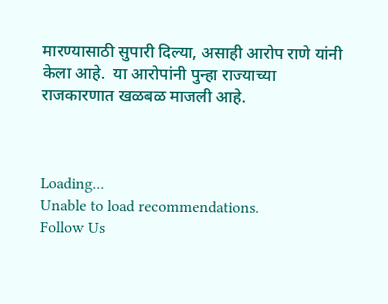मारण्यासाठी सुपारी दिल्या, असाही आरोप राणे यांनी केला आहे.  या आरोपांनी पुन्हा राज्याच्या राजकारणात खळबळ माजली आहे.



Loading...
Unable to load recommendations.
Follow Us